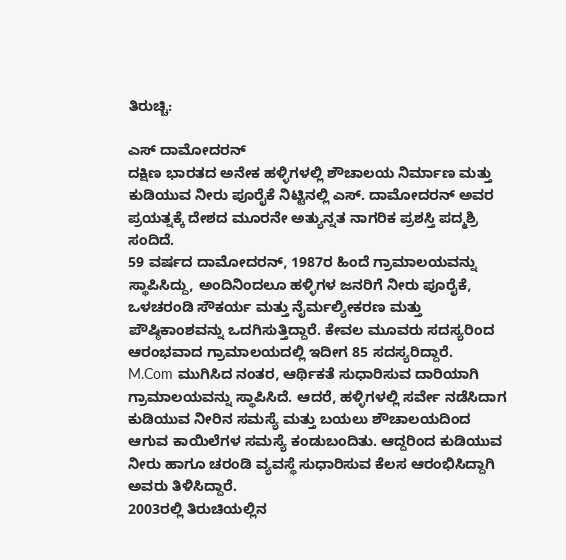ತಿರುಚ್ಚಿ:

ಎಸ್ ದಾಮೋದರನ್
ದಕ್ಷಿಣ ಭಾರತದ ಅನೇಕ ಹಳ್ಳಿಗಳಲ್ಲಿ ಶೌಚಾಲಯ ನಿರ್ಮಾಣ ಮತ್ತು ಕುಡಿಯುವ ನೀರು ಪೂರೈಕೆ ನಿಟ್ಟಿನಲ್ಲಿ ಎಸ್. ದಾಮೋದರನ್ ಅವರ ಪ್ರಯತ್ನಕ್ಕೆ ದೇಶದ ಮೂರನೇ ಅತ್ಯುನ್ನತ ನಾಗರಿಕ ಪ್ರಶಸ್ತಿ ಪದ್ಮಶ್ರಿ ಸಂದಿದೆ.
59 ವರ್ಷದ ದಾಮೋದರನ್, 1987ರ ಹಿಂದೆ ಗ್ರಾಮಾಲಯವನ್ನು ಸ್ಥಾಪಿಸಿದ್ದು, ಅಂದಿನಿಂದಲೂ ಹಳ್ಳಿಗಳ ಜನರಿಗೆ ನೀರು ಪೂರೈಕೆ, ಒಳಚರಂಡಿ ಸೌಕರ್ಯ ಮತ್ತು ನೈರ್ಮಲ್ಯೀಕರಣ ಮತ್ತು ಪೌಷ್ಠಿಕಾಂಶವನ್ನು ಒದಗಿಸುತ್ತಿದ್ದಾರೆ. ಕೇವಲ ಮೂವರು ಸದಸ್ಯರಿಂದ ಆರಂಭವಾದ ಗ್ರಾಮಾಲಯದಲ್ಲಿ ಇದೀಗ 85 ಸದಸ್ಯರಿದ್ದಾರೆ.
M.Com ಮುಗಿಸಿದ ನಂತರ, ಆರ್ಥಿಕತೆ ಸುಧಾರಿಸುವ ದಾರಿಯಾಗಿ ಗ್ರಾಮಾಲಯವನ್ನು ಸ್ಥಾಪಿಸಿದೆ. ಆದರೆ, ಹಳ್ಳಿಗಳಲ್ಲಿ ಸರ್ವೇ ನಡೆಸಿದಾಗ ಕುಡಿಯುವ ನೀರಿನ ಸಮಸ್ಯೆ ಮತ್ತು ಬಯಲು ಶೌಚಾಲಯದಿಂದ ಆಗುವ ಕಾಯಿಲೆಗಳ ಸಮಸ್ಯೆ ಕಂಡುಬಂದಿತು. ಆದ್ದರಿಂದ ಕುಡಿಯುವ ನೀರು ಹಾಗೂ ಚರಂಡಿ ವ್ಯವಸ್ಥೆ ಸುಧಾರಿಸುವ ಕೆಲಸ ಆರಂಭಿಸಿದ್ದಾಗಿ ಅವರು ತಿಳಿಸಿದ್ದಾರೆ.
2003ರಲ್ಲಿ ತಿರುಚಿಯಲ್ಲಿನ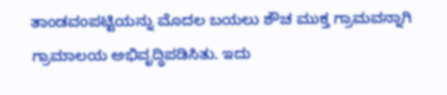ತಾಂಡವಂಪಟ್ಟಿಯನ್ನು ಮೊದಲ ಬಯಲು ಶೌಚ ಮುಕ್ತ ಗ್ರಾಮವನ್ನಾಗಿ ಗ್ರಾಮಾಲಯ ಅಭಿವೃದ್ಧಿಪಡಿಸಿತು. ಇದು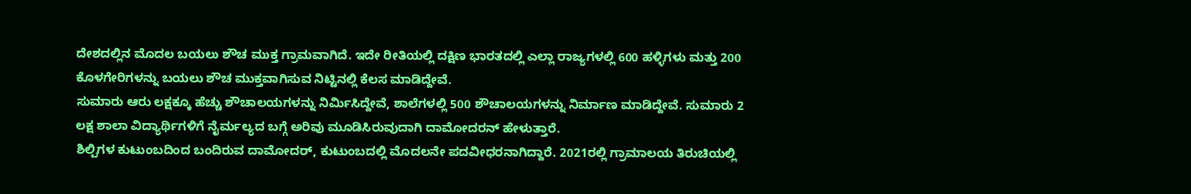ದೇಶದಲ್ಲಿನ ಮೊದಲ ಬಯಲು ಶೌಚ ಮುಕ್ತ ಗ್ರಾಮವಾಗಿದೆ. ಇದೇ ರೀತಿಯಲ್ಲಿ ದಕ್ಷಿಣ ಭಾರತದಲ್ಲಿ ಎಲ್ಲಾ ರಾಜ್ಯಗಳಲ್ಲಿ 600 ಹಳ್ಳಿಗಳು ಮತ್ತು 200 ಕೊಳಗೇರಿಗಳನ್ನು ಬಯಲು ಶೌಚ ಮುಕ್ತವಾಗಿಸುವ ನಿಟ್ಟಿನಲ್ಲಿ ಕೆಲಸ ಮಾಡಿದ್ದೇವೆ.
ಸುಮಾರು ಆರು ಲಕ್ಷಕ್ಕೂ ಹೆಚ್ಚು ಶೌಚಾಲಯಗಳನ್ನು ನಿರ್ಮಿಸಿದ್ದೇವೆ, ಶಾಲೆಗಳಲ್ಲಿ 500 ಶೌಚಾಲಯಗಳನ್ನು ನಿರ್ಮಾಣ ಮಾಡಿದ್ದೇವೆ. ಸುಮಾರು 2 ಲಕ್ಷ ಶಾಲಾ ವಿದ್ಯಾರ್ಥಿಗಳಿಗೆ ನೈರ್ಮಲ್ಯದ ಬಗ್ಗೆ ಅರಿವು ಮೂಡಿಸಿರುವುದಾಗಿ ದಾಮೋದರನ್ ಹೇಳುತ್ತಾರೆ.
ಶಿಲ್ಪಿಗಳ ಕುಟುಂಬದಿಂದ ಬಂದಿರುವ ದಾಮೋದರ್, ಕುಟುಂಬದಲ್ಲಿ ಮೊದಲನೇ ಪದವೀಧರನಾಗಿದ್ದಾರೆ. 2021ರಲ್ಲಿ ಗ್ರಾಮಾಲಯ ತಿರುಚಿಯಲ್ಲಿ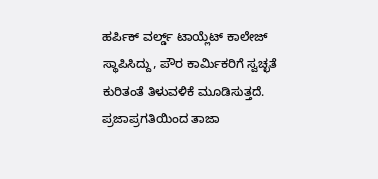ಹರ್ಪಿಕ್ ವರ್ಲ್ಡ್ ಟಾಯ್ಲೆಟ್ ಕಾಲೇಜ್ ಸ್ಥಾಪಿಸಿದ್ದು, ಪೌರ ಕಾರ್ಮಿಕರಿಗೆ ಸ್ವಚ್ಛತೆ ಕುರಿತಂತೆ ತಿಳುವಳಿಕೆ ಮೂಡಿಸುತ್ತದೆ.
ಪ್ರಜಾಪ್ರಗತಿಯಿಂದ ತಾಜಾ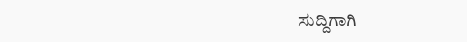ಸುದ್ದಿಗಾಗಿ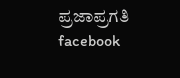ಪ್ರಜಾಪ್ರಗತಿ facebook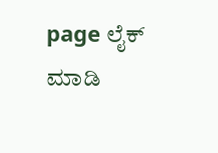page ಲೈಕ್ ಮಾಡಿ